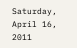Saturday, April 16, 2011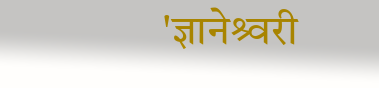'ज्ञानेश्र्वरी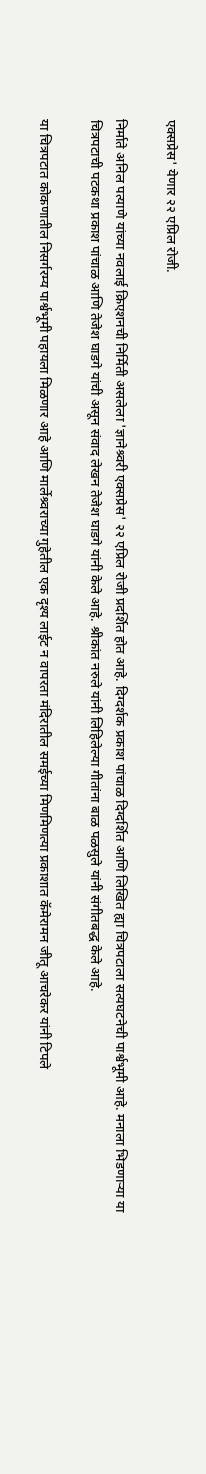एक्सप्रेस' येणार २२ एप्रिल रोजी.

निर्माते अनिल पत्याणे यांच्या नवलाई क्रिएशनची निर्मिती असलेला 'ज्ञानेश्र्वरी एक्सप्रेस' २२ एप्रिल रोजी प्रदर्शित होत आहे. दिग्दर्शक प्रकाश पांचाळ दिग्दर्शित आणि लिखित ह्या चित्रपटाला सत्यघटनेची पार्श्वभूमी आहे. मनाला भिडणार्‍या या चित्रपटाची पटकथा प्रकाश पांचाळ आणि तेजेश घाडगे यांची असून संवाद लेखन तेजेश घाडगे यांनी केले आहे. श्रीकांत नरुले यांनी लिहिलेल्या गीतांना बाळ पळसुले यांनी संगीतबद्ध केले आहे.

या चित्रपटात कोकणातील निसर्गरम्य पार्श्वभूमी पहायला मिळणार आहे आणि मार्लेश्र्वराच्या गुहेतील एक दृश्य लाईट न वापरता मंदिरातील समईच्या मिणमिणत्या प्रकाशात कॅमेरामन जीतू आचरेकर यांनी टिपले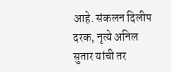आहे. संकलन दिलीप दरक, नृत्ये अनिल सुतार यांची तर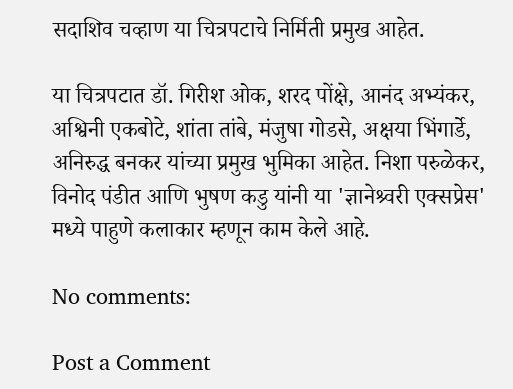सदाशिव चव्हाण या चित्रपटाचे निर्मिती प्रमुख आहेत.

या चित्रपटात डॉ. गिरीश ओक, शरद पोंक्षे, आनंद अभ्यंकर, अश्विनी एकबोटे, शांता तांबे, मंजुषा गोडसे, अक्षया भिंगार्डे, अनिरुद्ध बनकर यांच्या प्रमुख भुमिका आहेत. निशा परुळेकर, विनोद पंडीत आणि भुषण कडु यांनी या 'ज्ञानेश्र्वरी एक्सप्रेस' मध्ये पाहुणे कलाकार म्हणून काम केले आहे.

No comments:

Post a Comment